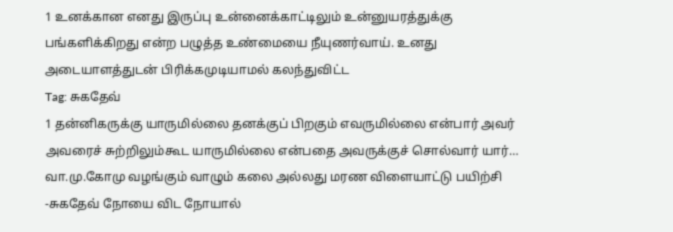1 உனக்கான எனது இருப்பு உன்னைக்காட்டிலும் உன்னுயரத்துக்கு பங்களிக்கிறது என்ற பழுத்த உண்மையை நீயுணர்வாய். உனது அடையாளத்துடன் பிரிக்கமுடியாமல் கலந்துவிட்ட
Tag: சுகதேவ்
1 தன்னிகருக்கு யாருமில்லை தனக்குப் பிறகும் எவருமில்லை என்பார் அவர் அவரைச் சுற்றிலும்கூட யாருமில்லை என்பதை அவருக்குச் சொல்வார் யார்…
வா.மு.கோமு வழங்கும் வாழும் கலை அல்லது மரண விளையாட்டு பயிற்சி -சுகதேவ் நோயை விட நோயால்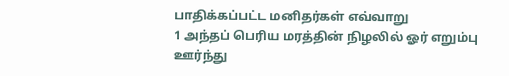பாதிக்கப்பட்ட மனிதர்கள் எவ்வாறு
1 அந்தப் பெரிய மரத்தின் நிழலில் ஓர் எறும்பு ஊர்ந்து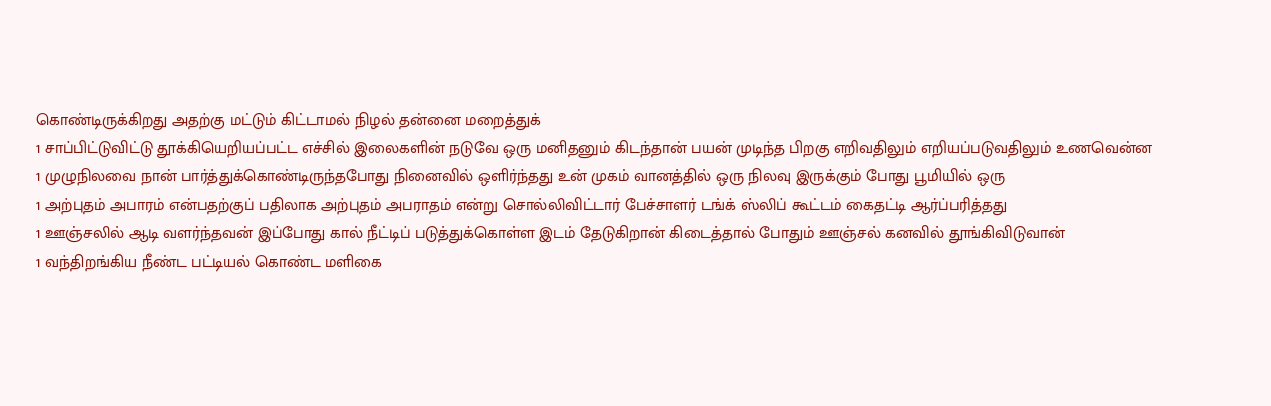கொண்டிருக்கிறது அதற்கு மட்டும் கிட்டாமல் நிழல் தன்னை மறைத்துக்
1 சாப்பிட்டுவிட்டு தூக்கியெறியப்பட்ட எச்சில் இலைகளின் நடுவே ஒரு மனிதனும் கிடந்தான் பயன் முடிந்த பிறகு எறிவதிலும் எறியப்படுவதிலும் உணவென்ன
1 முழுநிலவை நான் பார்த்துக்கொண்டிருந்தபோது நினைவில் ஒளிர்ந்தது உன் முகம் வானத்தில் ஒரு நிலவு இருக்கும் போது பூமியில் ஒரு
1 அற்புதம் அபாரம் என்பதற்குப் பதிலாக அற்புதம் அபராதம் என்று சொல்லிவிட்டார் பேச்சாளர் டங்க் ஸ்லிப் கூட்டம் கைதட்டி ஆர்ப்பரித்தது
1 ஊஞ்சலில் ஆடி வளர்ந்தவன் இப்போது கால் நீட்டிப் படுத்துக்கொள்ள இடம் தேடுகிறான் கிடைத்தால் போதும் ஊஞ்சல் கனவில் தூங்கிவிடுவான்
1 வந்திறங்கிய நீண்ட பட்டியல் கொண்ட மளிகை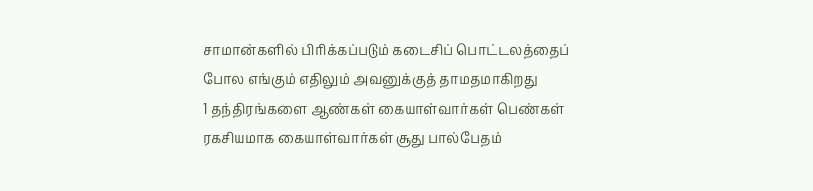சாமான்களில் பிரிக்கப்படும் கடைசிப் பொட்டலத்தைப் போல எங்கும் எதிலும் அவனுக்குத் தாமதமாகிறது
1 தந்திரங்களை ஆண்கள் கையாள்வார்கள் பெண்கள் ரகசியமாக கையாள்வார்கள் சூது பால்பேதம்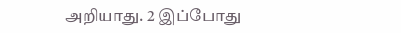அறியாது. 2 இப்போது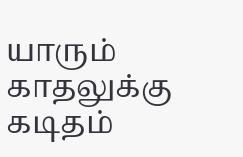யாரும் காதலுக்கு கடிதம்